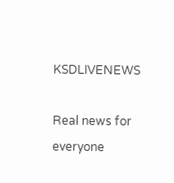KSDLIVENEWS

Real news for everyone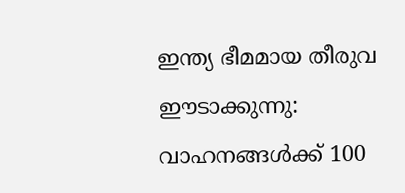ഇന്ത്യ ഭീമമായ തീരുവ ഈടാക്കുന്നു: വാഹനങ്ങള്‍ക്ക് 100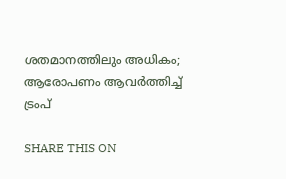ശതമാനത്തിലും അധികം; ആരോപണം ആവര്‍ത്തിച്ച് ട്രംപ്

SHARE THIS ON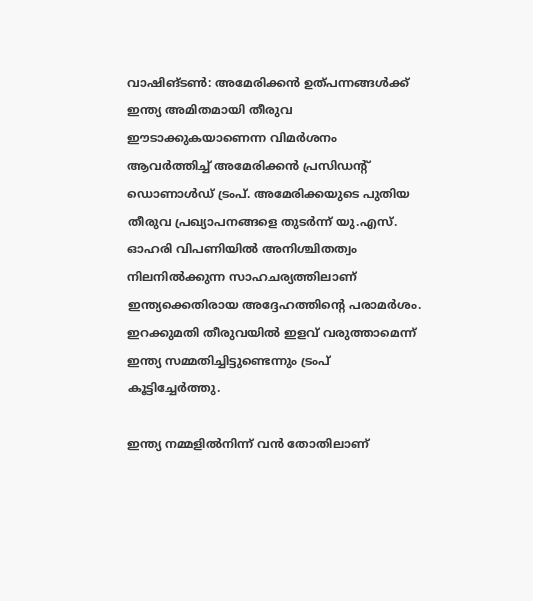വാഷിങ്ടണ്‍: അമേരിക്കന്‍ ഉത്പന്നങ്ങള്‍ക്ക് ഇന്ത്യ അമിതമായി തീരുവ ഈടാക്കുകയാണെന്ന വിമര്‍ശനം ആവര്‍ത്തിച്ച് അമേരിക്കന്‍ പ്രസിഡന്റ് ഡൊണാള്‍ഡ് ട്രംപ്. അമേരിക്കയുടെ പുതിയ തീരുവ പ്രഖ്യാപനങ്ങളെ തുടര്‍ന്ന് യു.എസ്. ഓഹരി വിപണിയില്‍ അനിശ്ചിതത്വം നിലനില്‍ക്കുന്ന സാഹചര്യത്തിലാണ് ഇന്ത്യക്കെതിരായ അദ്ദേഹത്തിന്റെ പരാമര്‍ശം. ഇറക്കുമതി തീരുവയില്‍ ഇളവ് വരുത്താമെന്ന് ഇന്ത്യ സമ്മതിച്ചിട്ടുണ്ടെന്നും ട്രംപ് കൂട്ടിച്ചേര്‍ത്തു.

ഇന്ത്യ നമ്മളില്‍നിന്ന് വന്‍ തോതിലാണ്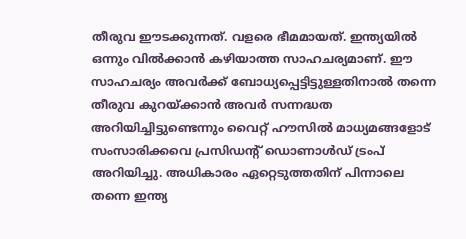തീരുവ ഈടക്കുന്നത്. വളരെ ഭീമമായത്. ഇന്ത്യയില്‍ ഒന്നും വില്‍ക്കാന്‍ കഴിയാത്ത സാഹചര്യമാണ്. ഈ സാഹചര്യം അവര്‍ക്ക് ബോധ്യപ്പെട്ടിട്ടുള്ളതിനാല്‍ തന്നെ തീരുവ കുറയ്ക്കാന്‍ അവര്‍ സന്നദ്ധത അറിയിച്ചിട്ടുണ്ടെന്നും വൈറ്റ് ഹൗസില്‍ മാധ്യമങ്ങളോട് സംസാരിക്കവെ പ്രസിഡന്റ് ഡൊണാള്‍ഡ് ട്രംപ് അറിയിച്ചു. അധികാരം ഏറ്റെടുത്തതിന് പിന്നാലെ തന്നെ ഇന്ത്യ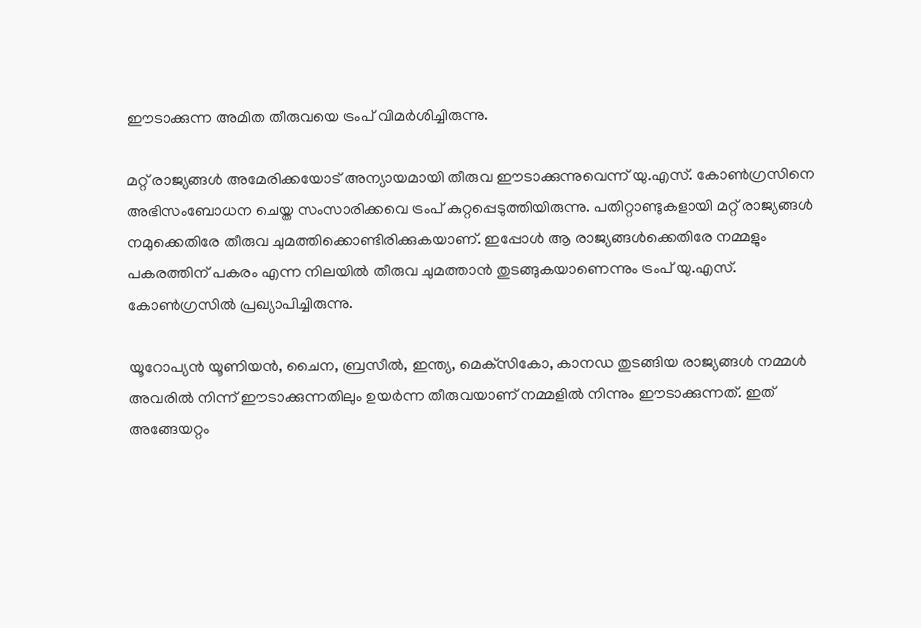ഈടാക്കുന്ന അമിത തീരുവയെ ട്രംപ് വിമര്‍ശിച്ചിരുന്നു.

മറ്റ് രാജ്യങ്ങള്‍ അമേരിക്കയോട് അന്യായമായി തീരുവ ഈടാക്കുന്നുവെന്ന് യു.എസ്. കോണ്‍ഗ്രസിനെ അഭിസംബോധന ചെയ്ത സംസാരിക്കവെ ട്രംപ് കുറ്റപ്പെടുത്തിയിരുന്നു. പതിറ്റാണ്ടുകളായി മറ്റ് രാജ്യങ്ങള്‍ നമുക്കെതിരേ തീരുവ ചുമത്തിക്കൊണ്ടിരിക്കുകയാണ്‌. ഇപ്പോള്‍ ആ രാജ്യങ്ങള്‍ക്കെതിരേ നമ്മളും പകരത്തിന് പകരം എന്ന നിലയില്‍ തീരുവ ചുമത്താന്‍ തുടങ്ങുകയാണെന്നും ട്രംപ് യു.എസ്. കോണ്‍ഗ്രസില്‍ പ്രഖ്യാപിച്ചിരുന്നു.

യൂറോപ്യന്‍ യൂണിയന്‍, ചൈന, ബ്രസീല്‍, ഇന്ത്യ, മെക്‌സികോ, കാനഡ തുടങ്ങിയ രാജ്യങ്ങള്‍ നമ്മള്‍ അവരില്‍ നിന്ന് ഈടാക്കുന്നതിലും ഉയര്‍ന്ന തീരുവയാണ് നമ്മളില്‍ നിന്നും ഈടാക്കുന്നത്‌. ഇത് അങ്ങേയറ്റം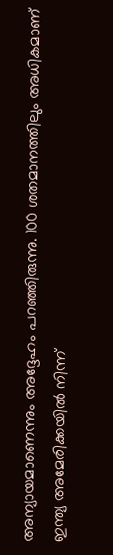അന്യായമാണെന്നും അദ്ദേഹം പറഞ്ഞിരുന്നു. 100 ശതമാനത്തിലും അധികമാണ് ഇന്ത്യ അമേരിക്കയില്‍ നിന്ന്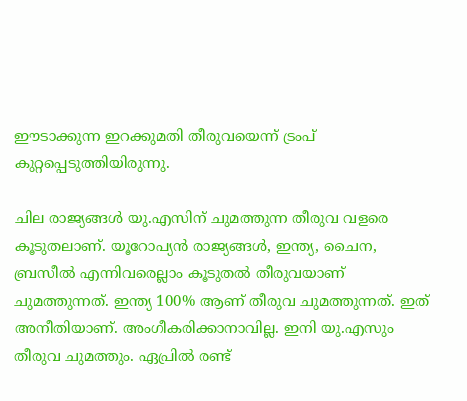ഈടാക്കുന്ന ഇറക്കുമതി തീരുവയെന്ന് ട്രംപ് കുറ്റപ്പെടുത്തിയിരുന്നു.

ചില രാജ്യങ്ങള്‍ യു.എസിന് ചുമത്തുന്ന തീരുവ വളരെ കൂടുതലാണ്. യൂറോപ്യന്‍ രാജ്യങ്ങള്‍, ഇന്ത്യ, ചൈന, ബ്രസീല്‍ എന്നിവരെല്ലാം കൂടുതല്‍ തീരുവയാണ് ചുമത്തുന്നത്. ഇന്ത്യ 100% ആണ് തീരുവ ചുമത്തുന്നത്. ഇത് അനീതിയാണ്. അംഗീകരിക്കാനാവില്ല. ഇനി യു.എസും തീരുവ ചുമത്തും. ഏപ്രില്‍ രണ്ട്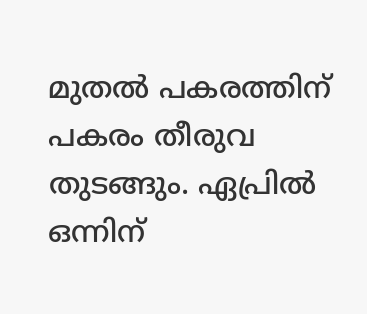മുതല്‍ പകരത്തിന് പകരം തീരുവ തുടങ്ങും. ഏപ്രില്‍ ഒന്നിന്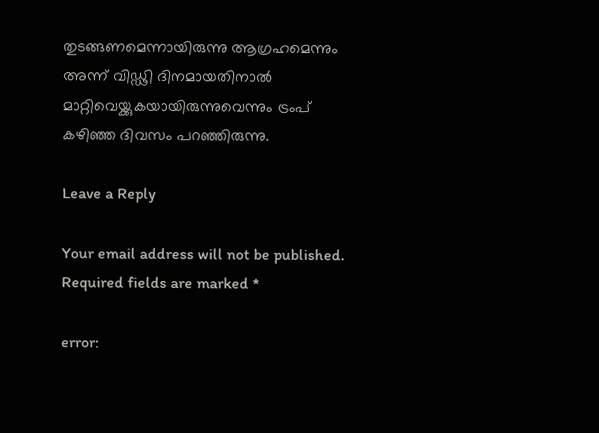തുടങ്ങണമെന്നായിരുന്നു ആഗ്രഹമെന്നും അന്ന് വിഡ്ഢി ദിനമായതിനാല്‍ മാറ്റിവെയ്ക്കുകയായിരുന്നുവെന്നും ട്രംപ് കഴിഞ്ഞ ദിവസം പറഞ്ഞിരുന്നു.

Leave a Reply

Your email address will not be published. Required fields are marked *

error: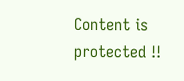Content is protected !!